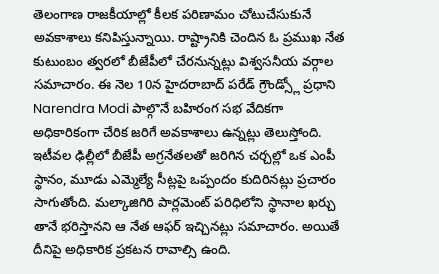తెలంగాణ రాజకీయాల్లో కీలక పరిణామం చోటుచేసుకునే అవకాశాలు కనిపిస్తున్నాయి. రాష్ట్రానికి చెందిన ఓ ప్రముఖ నేత కుటుంబం త్వరలో బీజేపీలో చేరనున్నట్లు విశ్వసనీయ వర్గాల సమాచారం. ఈ నెల 10న హైదరాబాద్ పరేడ్ గ్రౌండ్స్లో ప్రధాని Narendra Modi పాల్గొనే బహిరంగ సభ వేదికగా అధికారికంగా చేరిక జరిగే అవకాశాలు ఉన్నట్లు తెలుస్తోంది. ఇటీవల ఢిల్లీలో బీజేపీ అగ్రనేతలతో జరిగిన చర్చల్లో ఒక ఎంపీ స్థానం, మూడు ఎమ్మెల్యే సీట్లపై ఒప్పందం కుదిరినట్లు ప్రచారం సాగుతోంది. మల్కాజిగిరి పార్లమెంట్ పరిధిలోని స్థానాల ఖర్చు తానే భరిస్తానని ఆ నేత ఆఫర్ ఇచ్చినట్లు సమాచారం. అయితే దీనిపై అధికారిక ప్రకటన రావాల్సి ఉంది.